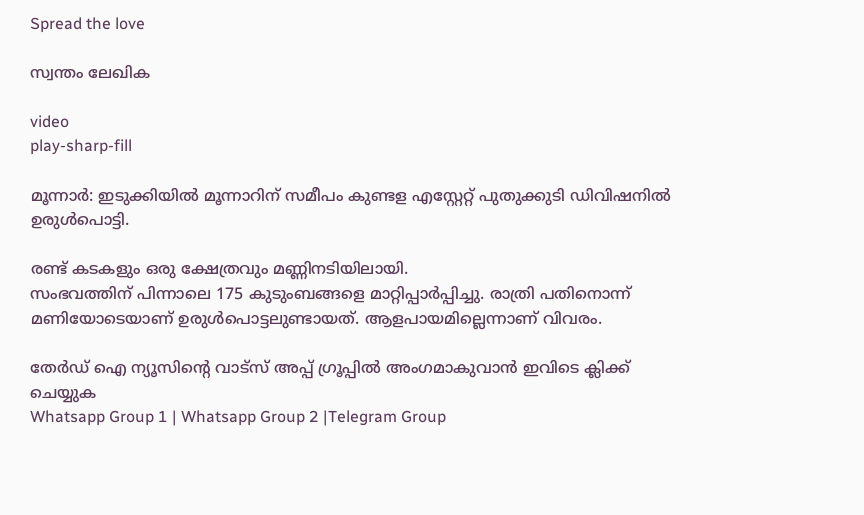Spread the love

സ്വന്തം ലേഖിക

video
play-sharp-fill

മൂന്നാര്‍: ഇടുക്കിയില്‍ മൂന്നാറിന് സമീപം കുണ്ടള എസ്റ്റേറ്റ് പുതുക്കുടി ഡിവിഷനില്‍ ഉരുള്‍പൊട്ടി.

രണ്ട് കടകളും ഒരു ക്ഷേത്രവും മണ്ണിനടിയിലായി.
സംഭവത്തിന് പിന്നാലെ 175 കുടുംബങ്ങളെ മാറ്റിപ്പാര്‍പ്പിച്ചു. രാത്രി പതിനൊന്ന് മണിയോടെയാണ് ഉരുള്‍പൊട്ടലുണ്ടായത്. ആളപായമില്ലെന്നാണ് വിവരം.

തേർഡ് ഐ ന്യൂസിന്റെ വാട്സ് അപ്പ് ഗ്രൂപ്പിൽ അംഗമാകുവാൻ ഇവിടെ ക്ലിക്ക് ചെയ്യുക
Whatsapp Group 1 | Whatsapp Group 2 |Telegram Group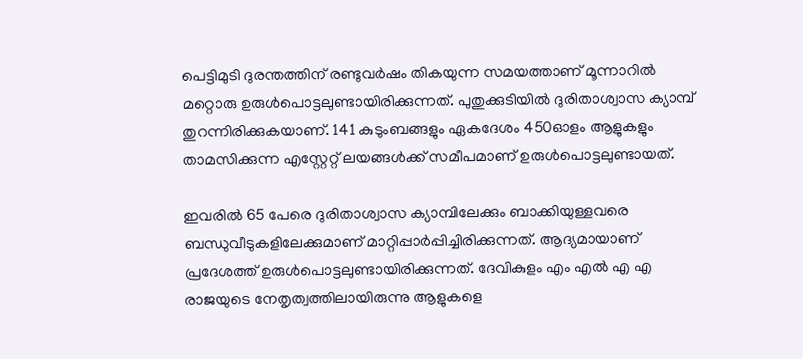പെട്ടിമുടി ദുരന്തത്തിന് രണ്ടുവര്‍ഷം തികയുന്ന സമയത്താണ് മൂന്നാറില്‍ മറ്റൊരു ഉരുള്‍പൊട്ടലുണ്ടായിരിക്കുന്നത്. പുതുക്കുടിയില്‍ ദുരിതാശ്വാസ ക്യാമ്പ് തുറന്നിരിക്കുകയാണ്. 141 കുടുംബങ്ങളും ഏകദേശം 450ഓളം ആളുകളും താമസിക്കുന്ന എസ്റ്റേറ്റ് ലയങ്ങള്‍ക്ക് സമീപമാണ് ഉരുള്‍പൊട്ടലുണ്ടായത്.

ഇവരില്‍ 65 പേരെ ദുരിതാശ്വാസ ക്യാമ്പിലേക്കും ബാക്കിയുള്ളവരെ ബന്ധുവീടുകളിലേക്കുമാണ് മാറ്റിപ്പാര്‍പ്പിച്ചിരിക്കുന്നത്. ആദ്യമായാണ് പ്രദേശത്ത് ഉരുള്‍പൊട്ടലുണ്ടായിരിക്കുന്നത്. ദേവികുളം എം എല്‍ എ എ രാജയുടെ നേതൃത്വത്തിലായിരുന്നു ആളുകളെ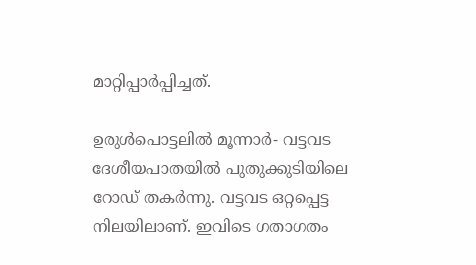മാറ്റിപ്പാര്‍പ്പിച്ചത്.

ഉരുള്‍പൊട്ടലില്‍ മൂന്നാര്‍- വട്ടവട ദേശീയപാതയില്‍ പുതുക്കുടിയിലെ റോഡ് തകര്‍ന്നു. വട്ടവട ഒറ്റപ്പെട്ട നിലയിലാണ്. ഇവിടെ ഗതാഗതം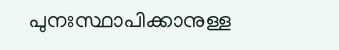പുനഃസ്ഥാപിക്കാനുള്ള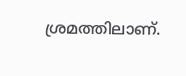ശ്രമത്തിലാണ്.